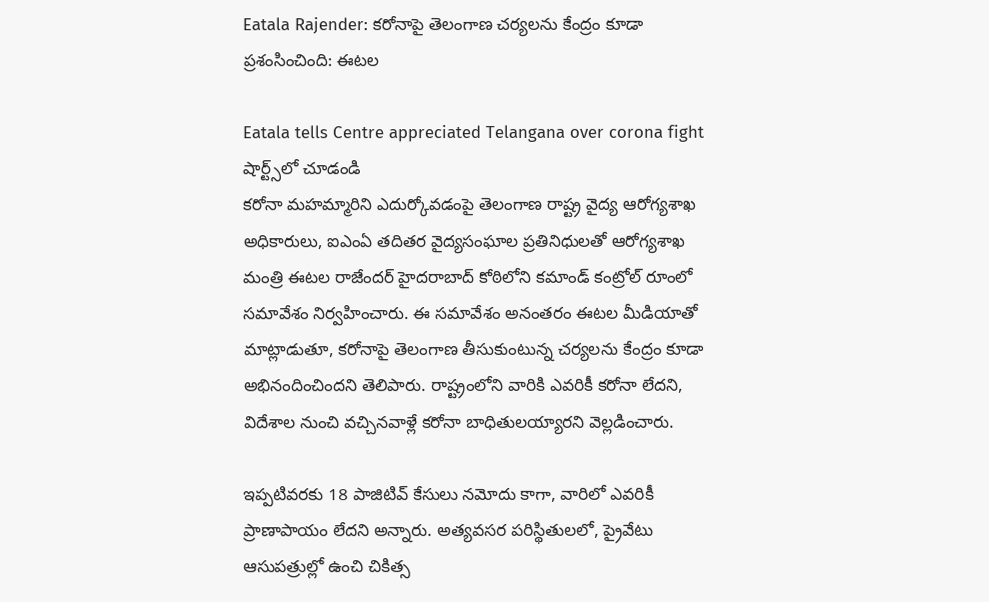Eatala Rajender: కరోనాపై తెలంగాణ చర్యలను కేంద్రం కూడా ప్రశంసించింది: ఈటల

Eatala tells Centre appreciated Telangana over corona fight
షార్ట్స్‌లో చూడండి
కరోనా మహమ్మారిని ఎదుర్కోవడంపై తెలంగాణ రాష్ట్ర వైద్య ఆరోగ్యశాఖ అధికారులు, ఐఎంఏ తదితర వైద్యసంఘాల ప్రతినిధులతో ఆరోగ్యశాఖ మంత్రి ఈటల రాజేందర్ హైదరాబాద్ కోఠిలోని కమాండ్ కంట్రోల్ రూంలో సమావేశం నిర్వహించారు. ఈ సమావేశం అనంతరం ఈటల మీడియాతో మాట్లాడుతూ, కరోనాపై తెలంగాణ తీసుకుంటున్న చర్యలను కేంద్రం కూడా అభినందించిందని తెలిపారు. రాష్ట్రంలోని వారికి ఎవరికీ కరోనా లేదని, విదేశాల నుంచి వచ్చినవాళ్లే కరోనా బాధితులయ్యారని వెల్లడించారు.

ఇప్పటివరకు 18 పాజిటివ్ కేసులు నమోదు కాగా, వారిలో ఎవరికీ ప్రాణాపాయం లేదని అన్నారు. అత్యవసర పరిస్థితులలో, ప్రైవేటు ఆసుపత్రుల్లో ఉంచి చికిత్స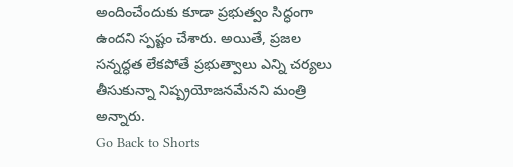అందించేందుకు కూడా ప్రభుత్వం సిద్ధంగా ఉందని స్పష్టం చేశారు. అయితే, ప్రజల సన్నద్ధత లేకపోతే ప్రభుత్వాలు ఎన్ని చర్యలు తీసుకున్నా నిష్ప్రయోజనమేనని మంత్రి అన్నారు.
Go Back to Shorts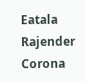Eatala Rajender
Corona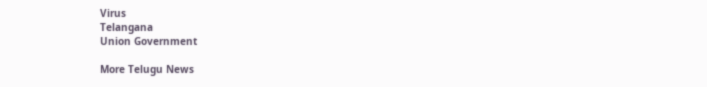Virus
Telangana
Union Government

More Telugu News